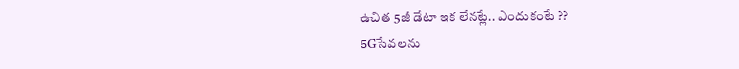ఉచిత 5జీ డేటా ఇక లేనట్లే.. ఎందుకంటే ??
5Gసేవలను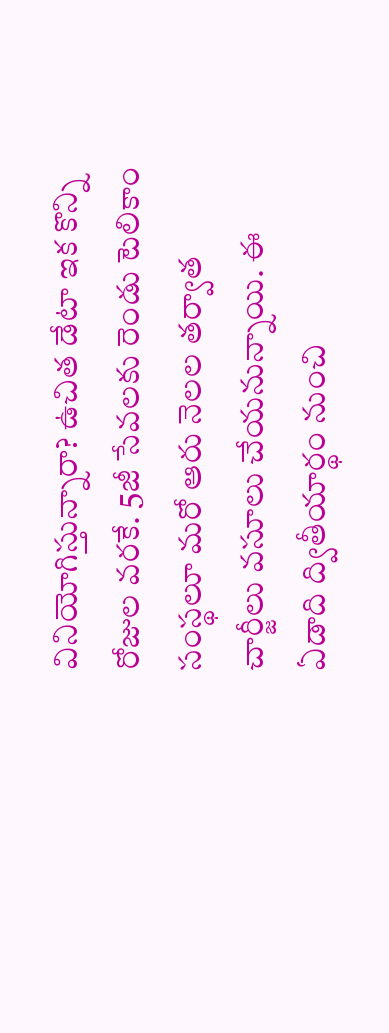వినియోగిస్తున్నారా? ఉచిత డేటా ఇక కొన్ని రోజుల వరకే. 5జీ సేవలకు రెండు టెలికాం సంస్థలూ మరో ఆరు నెలల తర్వాత చార్జీలు వసూలు చేయనున్నాయి. ఈ ఏడాది ద్వితీయార్థం నుంచి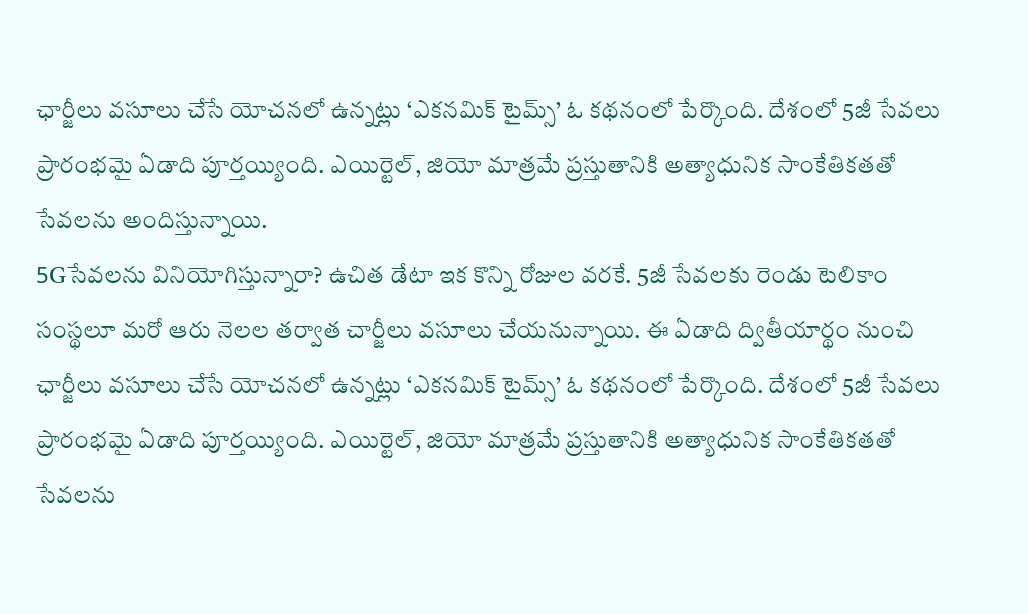ఛార్జీలు వసూలు చేసే యోచనలో ఉన్నట్లు ‘ఎకనమిక్ టైమ్స్’ ఓ కథనంలో పేర్కొంది. దేశంలో 5జీ సేవలు ప్రారంభమై ఏడాది పూర్తయ్యింది. ఎయిర్టెల్, జియో మాత్రమే ప్రస్తుతానికి అత్యాధునిక సాంకేతికతతో సేవలను అందిస్తున్నాయి.
5Gసేవలను వినియోగిస్తున్నారా? ఉచిత డేటా ఇక కొన్ని రోజుల వరకే. 5జీ సేవలకు రెండు టెలికాం సంస్థలూ మరో ఆరు నెలల తర్వాత చార్జీలు వసూలు చేయనున్నాయి. ఈ ఏడాది ద్వితీయార్థం నుంచి ఛార్జీలు వసూలు చేసే యోచనలో ఉన్నట్లు ‘ఎకనమిక్ టైమ్స్’ ఓ కథనంలో పేర్కొంది. దేశంలో 5జీ సేవలు ప్రారంభమై ఏడాది పూర్తయ్యింది. ఎయిర్టెల్, జియో మాత్రమే ప్రస్తుతానికి అత్యాధునిక సాంకేతికతతో సేవలను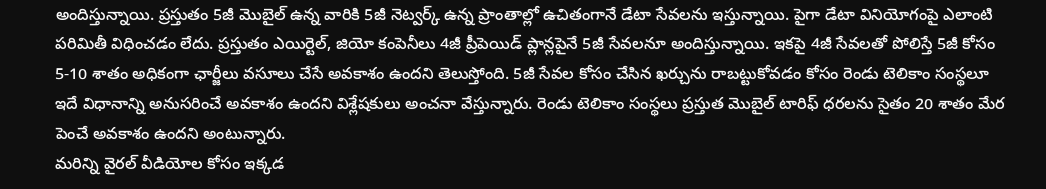అందిస్తున్నాయి. ప్రస్తుతం 5జీ మొబైల్ ఉన్న వారికి 5జీ నెట్వర్క్ ఉన్న ప్రాంతాల్లో ఉచితంగానే డేటా సేవలను ఇస్తున్నాయి. పైగా డేటా వినియోగంపై ఎలాంటి పరిమితీ విధించడం లేదు. ప్రస్తుతం ఎయిర్టెల్, జియో కంపెనీలు 4జీ ప్రీపెయిడ్ ప్లాన్లపైనే 5జీ సేవలనూ అందిస్తున్నాయి. ఇకపై 4జీ సేవలతో పోలిస్తే 5జీ కోసం 5-10 శాతం అధికంగా ఛార్జీలు వసూలు చేసే అవకాశం ఉందని తెలుస్తోంది. 5జీ సేవల కోసం చేసిన ఖర్చును రాబట్టుకోవడం కోసం రెండు టెలికాం సంస్థలూ ఇదే విధానాన్ని అనుసరించే అవకాశం ఉందని విశ్లేషకులు అంచనా వేస్తున్నారు. రెండు టెలికాం సంస్థలు ప్రస్తుత మొబైల్ టారిఫ్ ధరలను సైతం 20 శాతం మేర పెంచే అవకాశం ఉందని అంటున్నారు.
మరిన్ని వైరల్ వీడియోల కోసం ఇక్కడ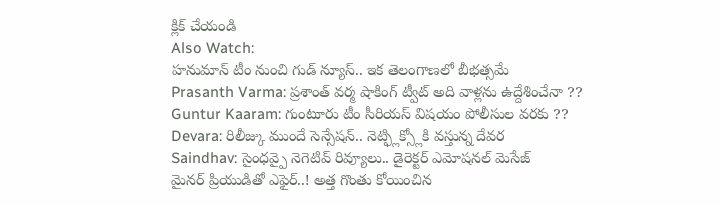క్లిక్ చేయండి
Also Watch:
హనుమాన్ టీం నుంచి గుడ్ న్యూస్.. ఇక తెలంగాణలో బీభత్సమే
Prasanth Varma: ప్రశాంత్ వర్మ షాకింగ్ ట్వీట్ అది వాళ్లను ఉద్దేశించేనా ??
Guntur Kaaram: గుంటూరు టీం సీరియస్ విషయం పోలీసుల వరకు ??
Devara: రిలీజ్కు ముందే సెన్సేషన్.. నెట్ఫ్లిక్స్లోకి వస్తున్న దేవర
Saindhav: సైంధవ్పై నెగెటివ్ రివ్యూలు.. డైరెక్టర్ ఎమోషనల్ మెసేజ్
మైనర్ ప్రియుడితో ఎఫైర్..! అత్త గొంతు కోయించిన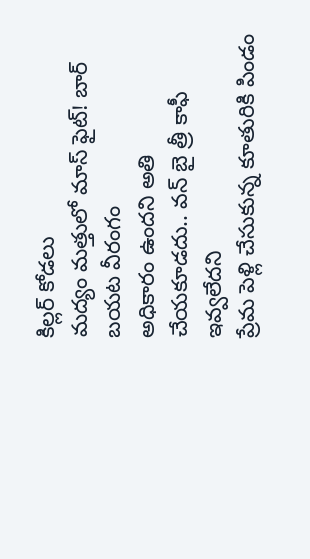కిల్లర్ కోడలు
మద్యం మత్తులో మాస్ ఫైట్! బార్ బయట వీరంగం
అధికారం ఉందని అతి చేయకూడదు.. వన్ బై త్రీ కాఫీ ఇవ్వలేదని
ప్రేమ పెళ్లి చేసుకున్న కూతురికి పిండం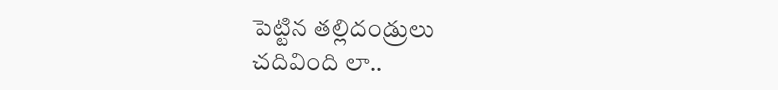పెట్టిన తల్లిదండ్రులు
చదివింది లా..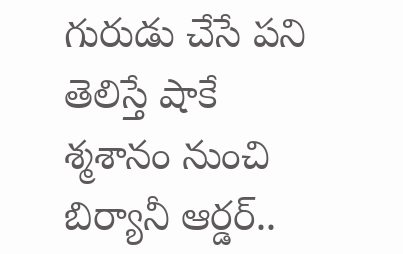గురుడు చేసే పని తెలిస్తే షాకే
శ్మశానం నుంచి బిర్యానీ ఆర్డర్..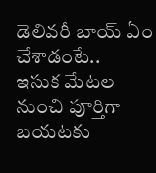డెలివరీ బాయ్ ఏం చేశాడంటే..
ఇసుక మేటల నుంచి పూర్తిగా బయటకు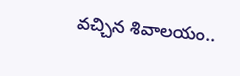వచ్చిన శివాలయం..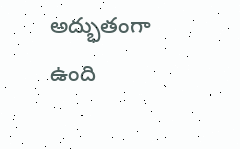అద్భుతంగా ఉంది